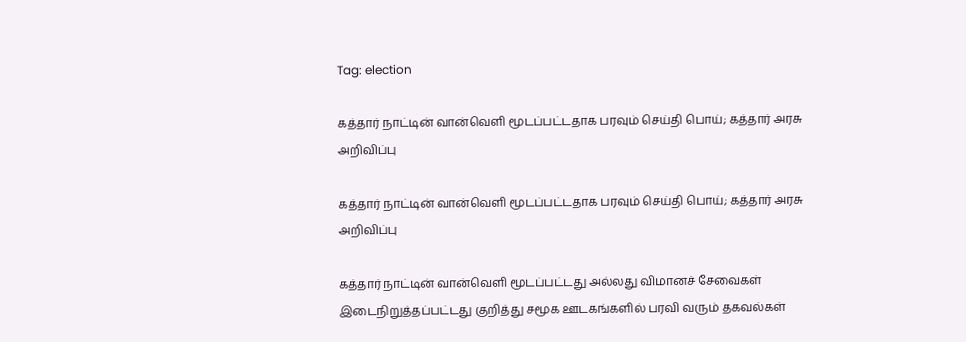Tag: election

கத்தார் நாட்டின் வான்வெளி மூடப்பட்டதாக பரவும் செய்தி பொய்; கத்தார் அரசு அறிவிப்பு

கத்தார் நாட்டின் வான்வெளி மூடப்பட்டதாக பரவும் செய்தி பொய்; கத்தார் அரசு அறிவிப்பு

கத்தார் நாட்டின் வான்வெளி மூடப்பட்டது அல்லது விமானச் சேவைகள் இடைநிறுத்தப்பட்டது குறித்து சமூக ஊடகங்களில் பரவி வரும் தகவல்கள்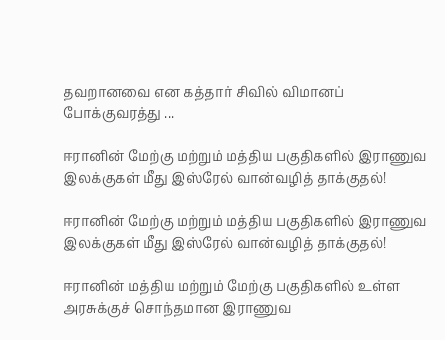தவறானவை என கத்தார் சிவில் விமானப் போக்குவரத்து ...

ஈரானின் மேற்கு மற்றும் மத்திய பகுதிகளில் இராணுவ இலக்குகள் மீது இஸ்ரேல் வான்வழித் தாக்குதல்!

ஈரானின் மேற்கு மற்றும் மத்திய பகுதிகளில் இராணுவ இலக்குகள் மீது இஸ்ரேல் வான்வழித் தாக்குதல்!

ஈரானின் மத்திய மற்றும் மேற்கு பகுதிகளில் உள்ள அரசுக்குச் சொந்தமான இராணுவ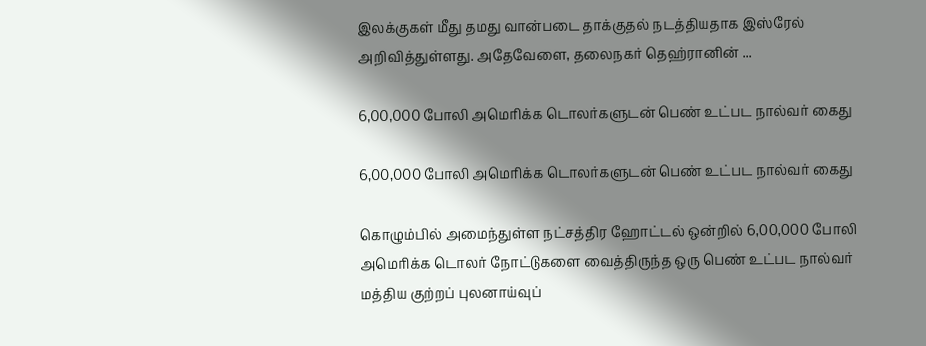இலக்குகள் மீது தமது வான்படை தாக்குதல் நடத்தியதாக இஸ்ரேல் அறிவித்துள்ளது. அதேவேளை, தலைநகர் தெஹ்ரானின் ...

6,00,000 போலி அமெரிக்க டொலர்களுடன் பெண் உட்பட நால்வர் கைது

6,00,000 போலி அமெரிக்க டொலர்களுடன் பெண் உட்பட நால்வர் கைது

கொழும்பில் அமைந்துள்ள நட்சத்திர ஹோட்டல் ஒன்றில் 6,00,000 போலி அமெரிக்க டொலர் நோட்டுகளை வைத்திருந்த ஒரு பெண் உட்பட நால்வர் மத்திய குற்றப் புலனாய்வுப்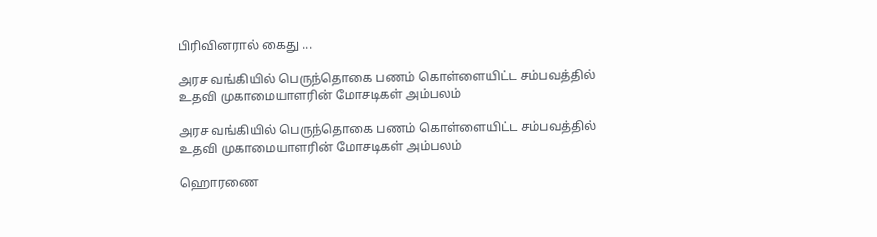பிரிவினரால் கைது ...

அரச வங்கியில் பெருந்தொகை பணம் கொள்ளையிட்ட சம்பவத்தில் உதவி முகாமையாளரின் மோசடிகள் அம்பலம்

அரச வங்கியில் பெருந்தொகை பணம் கொள்ளையிட்ட சம்பவத்தில் உதவி முகாமையாளரின் மோசடிகள் அம்பலம்

ஹொரணை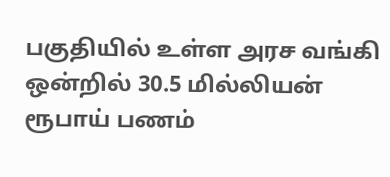பகுதியில் உள்ள அரச வங்கி ஒன்றில் 30.5 மில்லியன் ரூபாய் பணம்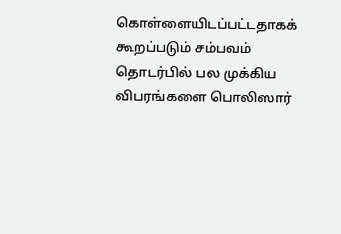கொள்ளையிடப்பட்டதாகக் கூறப்படும் சம்பவம் தொடர்பில் பல முக்கிய விபரங்களை பொலிஸார்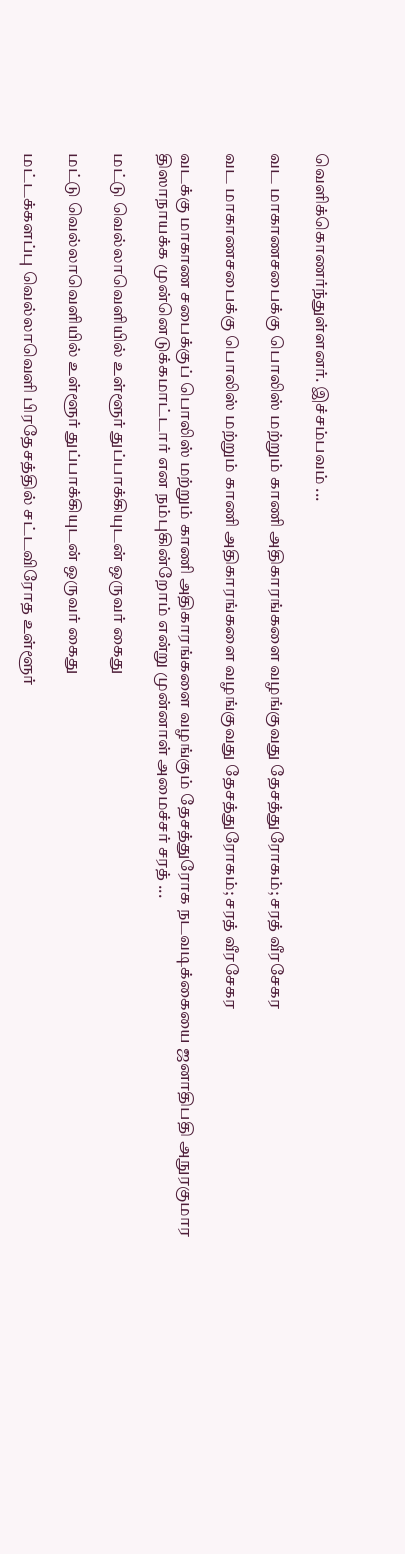வெளிக்கொணர்ந்துள்ளனர். இச்சம்பவம் ...

வட மாகாணசபைக்கு பொலிஸ் மற்றும் காணி அதிகாரங்களை வழங்குவது தேசத்துரோகம்; சரத் வீரசேகர

வட மாகாணசபைக்கு பொலிஸ் மற்றும் காணி அதிகாரங்களை வழங்குவது தேசத்துரோகம்; சரத் வீரசேகர

வடக்கு மாகாண சபைக்குப் பொலிஸ் மற்றும் காணி அதிகாரங்களை வழங்கும் தேசத்துரோக நடவடிக்கையை ஜனாதிபதி அநுரகுமார திஸாநாயக்க முன்னெடுக்கமாட்டார் என நம்புகின்றோம் என்று முன்னாள் அமைச்சர் சரத் ...

மட்டு வெல்லாவெளியில் உள்ளூர் துப்பாக்கியுடன் ஒருவர் கைது

மட்டு வெல்லாவெளியில் உள்ளூர் துப்பாக்கியுடன் ஒருவர் கைது

மட்டக்களப்பு வெல்லாவெளி பிரதேசத்தில் சட்டவிரோத உள்ளூர்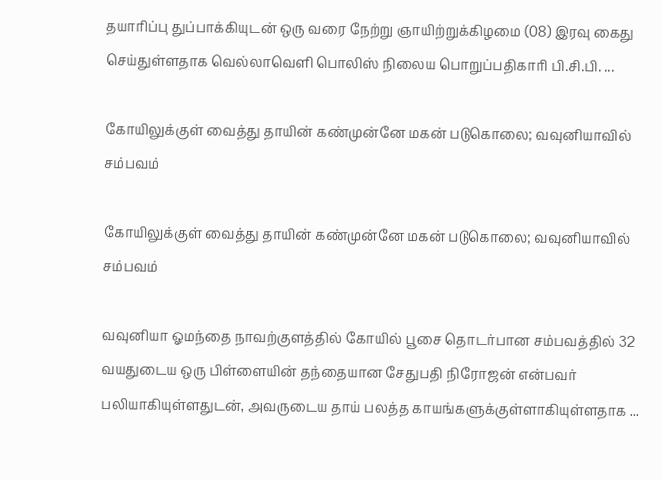தயாரிப்பு துப்பாக்கியுடன் ஒரு வரை நேற்று ஞாயிற்றுக்கிழமை (08) இரவு கைது செய்துள்ளதாக வெல்லாவெளி பொலிஸ் நிலைய பொறுப்பதிகாரி பி.சி.பி. ...

கோயிலுக்குள் வைத்து தாயின் கண்முன்னே மகன் படுகொலை; வவுனியாவில் சம்பவம்

கோயிலுக்குள் வைத்து தாயின் கண்முன்னே மகன் படுகொலை; வவுனியாவில் சம்பவம்

வவுனியா ஓமந்தை நாவற்குளத்தில் கோயில் பூசை தொடர்பான சம்பவத்தில் 32 வயதுடைய ஒரு பிள்ளையின் தந்தையான சேதுபதி நிரோஜன் என்பவர் பலியாகியுள்ளதுடன், அவருடைய தாய் பலத்த காயங்களுக்குள்ளாகியுள்ளதாக ...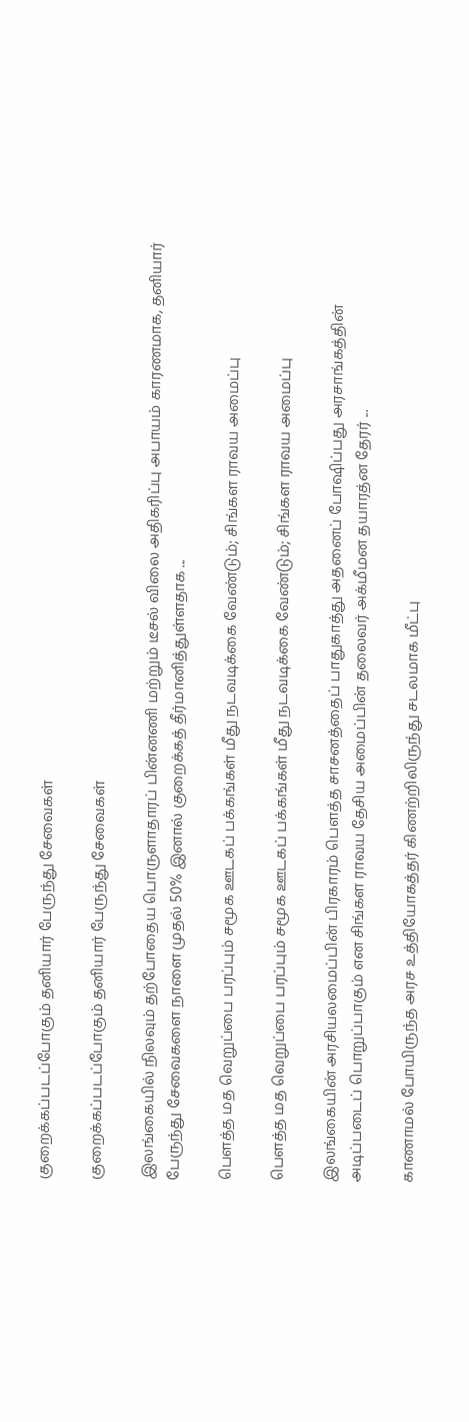குறைக்கப்படப்போகும் தனியார் பேருந்து சேவைகள்

குறைக்கப்படப்போகும் தனியார் பேருந்து சேவைகள்

இலங்கையில் நிலவும் தற்போதைய பொருளாதாரப் பின்னணி மற்றும் டீசல் விலை அதிகரிப்பு அபாயம் காரணமாக, தனியார் பேருந்து சேவைகளை நாளை முதல் 50% இனால் குறைக்கத் தீர்மானித்துள்ளதாக ...

பௌத்த மத வெறுப்பை பரப்பும் சமூக ஊடகப் பக்கங்கள் மீது நடவடிக்கை வேண்டும்; சிங்கள ராவய அமைப்பு

பௌத்த மத வெறுப்பை பரப்பும் சமூக ஊடகப் பக்கங்கள் மீது நடவடிக்கை வேண்டும்; சிங்கள ராவய அமைப்பு

இலங்கையின் அரசியலமைப்பின் பிரகாரம் பௌத்த சாசனத்தைப் பாதுகாத்து அதனைப் போஷிப்பது அரசாங்கத்தின் அடிப்படைப் பொறுப்பாகும் என சிங்கள ராவய தேசிய அமைப்பின் தலைவர் அக்மீமன தயாரத்ன தேரர் ...

காணாமல் போயிருந்த அரச உத்தியோகத்தர் கிணற்றிலிருந்து சடலமாக மீட்பு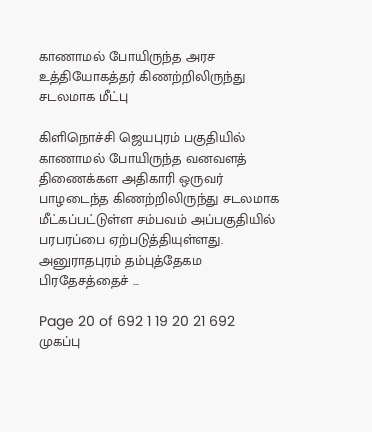காணாமல் போயிருந்த அரச உத்தியோகத்தர் கிணற்றிலிருந்து சடலமாக மீட்பு

கிளிநொச்சி ஜெயபுரம் பகுதியில் காணாமல் போயிருந்த வனவளத் திணைக்கள அதிகாரி ஒருவர் பாழடைந்த கிணற்றிலிருந்து சடலமாக மீட்கப்பட்டுள்ள சம்பவம் அப்பகுதியில் பரபரப்பை ஏற்படுத்தியுள்ளது. அனுராதபுரம் தம்புத்தேகம பிரதேசத்தைச் ...

Page 20 of 692 1 19 20 21 692
முகப்பு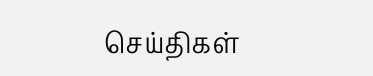செய்திகள்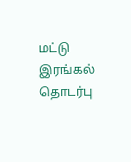மட்டு
இரங்கல்
தொடர்பு